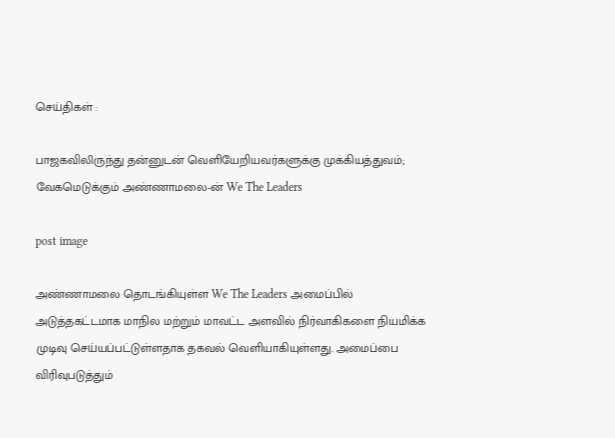செய்திகள் :

பாஜகவிலிருந்து தன்னுடன் வெளியேறியவர்களுக்கு முக்கியத்துவம்; வேகமெடுக்கும் அண்ணாமலை-ன் We The Leaders

post image

அண்ணாமலை தொடங்கியுள்ள We The Leaders அமைப்பில் அடுத்தகட்டமாக மாநில மற்றும் மாவட்ட அளவில் நிர்வாகிகளை நியமிக்க முடிவு செய்யப்பட்டுள்ளதாக தகவல் வெளியாகியுள்ளது. அமைப்பை விரிவுபடுத்தும்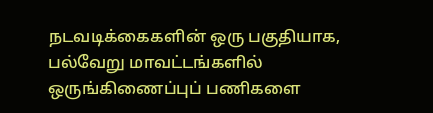நடவடிக்கைகளின் ஒரு பகுதியாக, பல்வேறு மாவட்டங்களில் ஒருங்கிணைப்புப் பணிகளை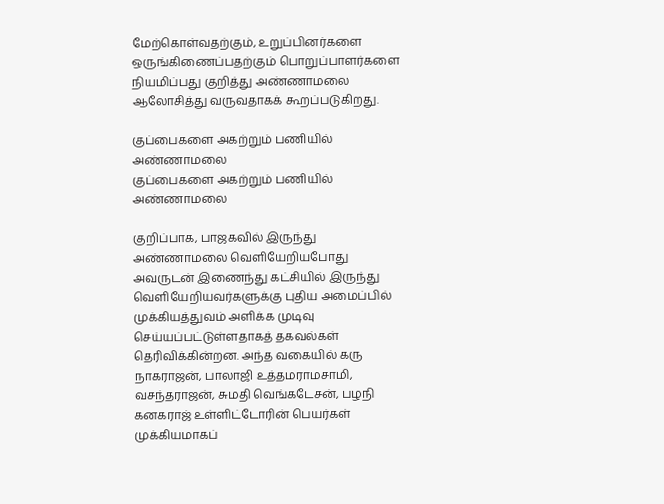மேற்கொள்வதற்கும், உறுப்பினர்களை ஒருங்கிணைப்பதற்கும் பொறுப்பாளர்களை நியமிப்பது குறித்து அண்ணாமலை ஆலோசித்து வருவதாகக் கூறப்படுகிறது.

குப்பைகளை அகற்றும் பணியில் அண்ணாமலை
குப்பைகளை அகற்றும் பணியில் அண்ணாமலை

குறிப்பாக, பாஜகவில் இருந்து அண்ணாமலை வெளியேறியபோது அவருடன் இணைந்து கட்சியில் இருந்து வெளியேறியவர்களுக்கு புதிய அமைப்பில் முக்கியத்துவம் அளிக்க முடிவு செய்யப்பட்டுள்ளதாகத் தகவல்கள் தெரிவிக்கின்றன. அந்த வகையில் கரு நாகராஜன், பாலாஜி உத்தமராமசாமி, வசந்தராஜன், சுமதி வெங்கடேசன், பழநி கனகராஜ் உள்ளிட்டோரின் பெயர்கள் முக்கியமாகப்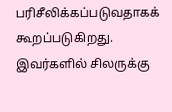பரிசீலிக்கப்படுவதாகக் கூறப்படுகிறது. இவர்களில் சிலருக்கு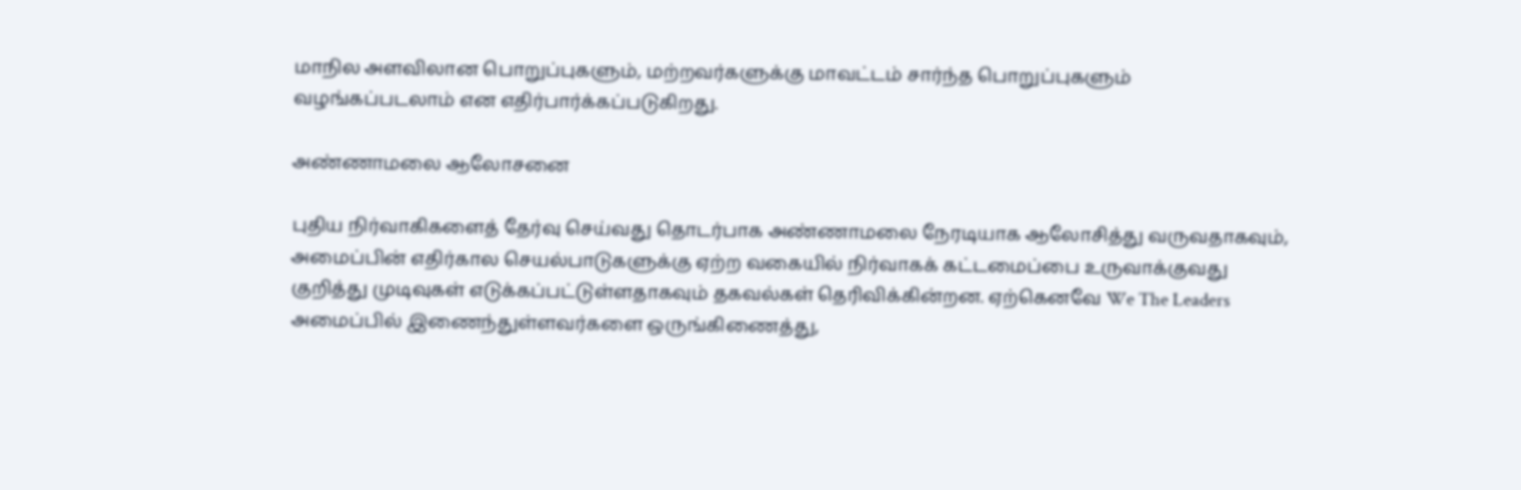மாநில அளவிலான பொறுப்புகளும், மற்றவர்களுக்கு மாவட்டம் சார்ந்த பொறுப்புகளும் வழங்கப்படலாம் என எதிர்பார்க்கப்படுகிறது.

அண்ணாமலை ஆலோசனை

புதிய நிர்வாகிகளைத் தேர்வு செய்வது தொடர்பாக அண்ணாமலை நேரடியாக ஆலோசித்து வருவதாகவும், அமைப்பின் எதிர்கால செயல்பாடுகளுக்கு ஏற்ற வகையில் நிர்வாகக் கட்டமைப்பை உருவாக்குவது குறித்து முடிவுகள் எடுக்கப்பட்டுள்ளதாகவும் தகவல்கள் தெரிவிக்கின்றன. ஏற்கெனவே We The Leaders அமைப்பில் இணைந்துள்ளவர்களை ஒருங்கிணைத்து,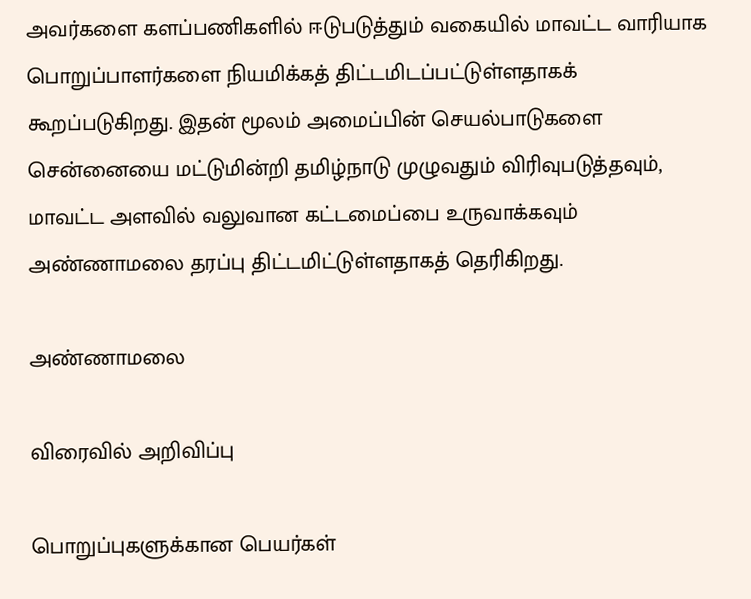அவர்களை களப்பணிகளில் ஈடுபடுத்தும் வகையில் மாவட்ட வாரியாக பொறுப்பாளர்களை நியமிக்கத் திட்டமிடப்பட்டுள்ளதாகக் கூறப்படுகிறது. இதன் மூலம் அமைப்பின் செயல்பாடுகளை சென்னையை மட்டுமின்றி தமிழ்நாடு முழுவதும் விரிவுபடுத்தவும், மாவட்ட அளவில் வலுவான கட்டமைப்பை உருவாக்கவும் அண்ணாமலை தரப்பு திட்டமிட்டுள்ளதாகத் தெரிகிறது.

அண்ணாமலை

விரைவில் அறிவிப்பு

பொறுப்புகளுக்கான பெயர்கள்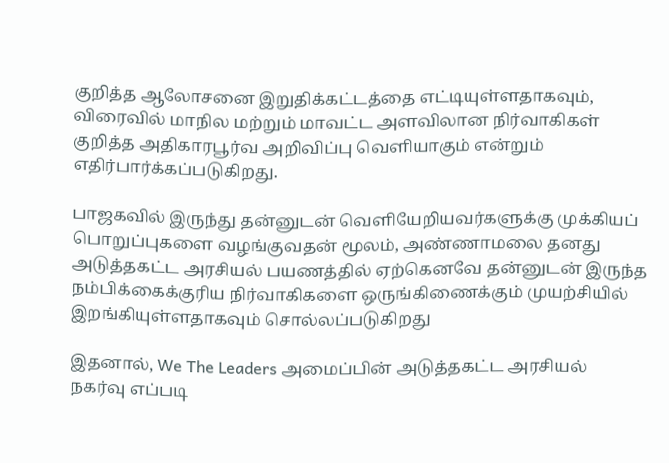குறித்த ஆலோசனை இறுதிக்கட்டத்தை எட்டியுள்ளதாகவும், விரைவில் மாநில மற்றும் மாவட்ட அளவிலான நிர்வாகிகள் குறித்த அதிகாரபூர்வ அறிவிப்பு வெளியாகும் என்றும் எதிர்பார்க்கப்படுகிறது.

பாஜகவில் இருந்து தன்னுடன் வெளியேறியவர்களுக்கு முக்கியப் பொறுப்புகளை வழங்குவதன் மூலம், அண்ணாமலை தனது அடுத்தகட்ட அரசியல் பயணத்தில் ஏற்கெனவே தன்னுடன் இருந்த நம்பிக்கைக்குரிய நிர்வாகிகளை ஒருங்கிணைக்கும் முயற்சியில் இறங்கியுள்ளதாகவும் சொல்லப்படுகிறது

இதனால், We The Leaders அமைப்பின் அடுத்தகட்ட அரசியல் நகர்வு எப்படி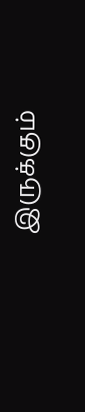இருக்கும்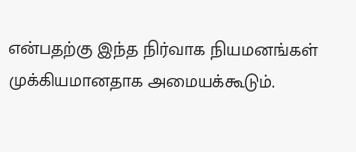என்பதற்கு இந்த நிர்வாக நியமனங்கள் முக்கியமானதாக அமையக்கூடும்.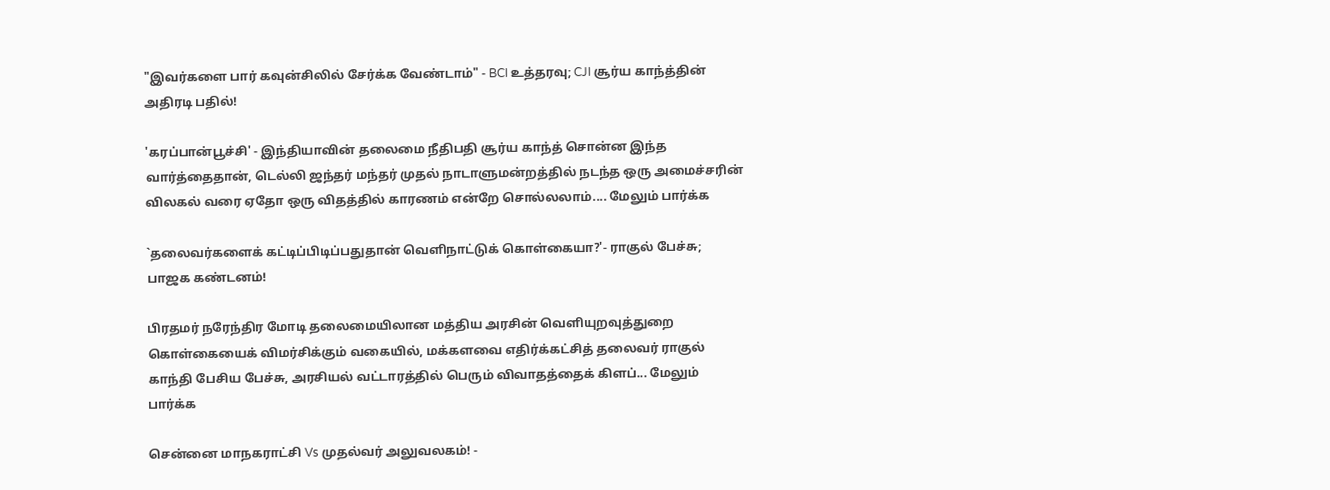"இவர்களை பார் கவுன்சிலில் சேர்க்க வேண்டாம்" - BCI உத்தரவு; CJI சூர்ய காந்த்தின் அதிரடி பதில்!

'கரப்பான்பூச்சி' - இந்தியாவின் தலைமை நீதிபதி சூர்ய காந்த் சொன்ன இந்த வார்த்தைதான், டெல்லி ஜந்தர் மந்தர் முதல் நாடாளுமன்றத்தில் நடந்த ஒரு அமைச்சரின் விலகல் வரை ஏதோ ஒரு விதத்தில் காரணம் என்றே சொல்லலாம்.... மேலும் பார்க்க

`தலைவர்களைக் கட்டிப்பிடிப்பதுதான் வெளிநாட்டுக் கொள்கையா?'- ராகுல் பேச்சு; பாஜக கண்டனம்!

பிரதமர் நரேந்திர மோடி தலைமையிலான மத்திய அரசின் வெளியுறவுத்துறை கொள்கையைக் விமர்சிக்கும் வகையில், மக்களவை எதிர்க்கட்சித் தலைவர் ராகுல் காந்தி பேசிய பேச்சு, அரசியல் வட்டாரத்தில் பெரும் விவாதத்தைக் கிளப்... மேலும் பார்க்க

சென்னை மாநகராட்சி Vs முதல்வர் அலுவலகம்! -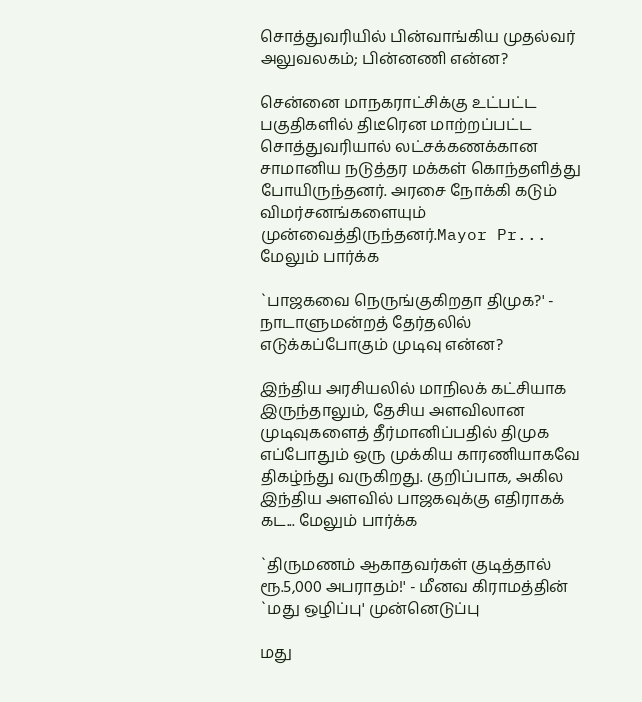சொத்துவரியில் பின்வாங்கிய முதல்வர் அலுவலகம்; பின்னணி என்ன?

சென்னை மாநகராட்சிக்கு உட்பட்ட பகுதிகளில் திடீரென மாற்றப்பட்ட சொத்துவரியால் லட்சக்கணக்கான சாமானிய நடுத்தர மக்கள் கொந்தளித்து போயிருந்தனர். அரசை நோக்கி கடும் விமர்சனங்களையும் முன்வைத்திருந்தனர்.Mayor Pr... மேலும் பார்க்க

`பாஜகவை நெருங்குகிறதா திமுக?' - நாடாளுமன்றத் தேர்தலில் எடுக்கப்போகும் முடிவு என்ன?

இந்திய அரசியலில் மாநிலக் கட்சியாக இருந்தாலும், தேசிய அளவிலான முடிவுகளைத் தீர்மானிப்பதில் திமுக எப்போதும் ஒரு முக்கிய காரணியாகவே திகழ்ந்து வருகிறது. குறிப்பாக, அகில இந்திய அளவில் பாஜகவுக்கு எதிராகக் கட... மேலும் பார்க்க

`திருமணம் ஆகாதவர்கள் குடித்தால் ரூ.5,000 அபராதம்!' - மீனவ கிராமத்தின் `மது ஒழிப்பு' முன்னெடுப்பு

மது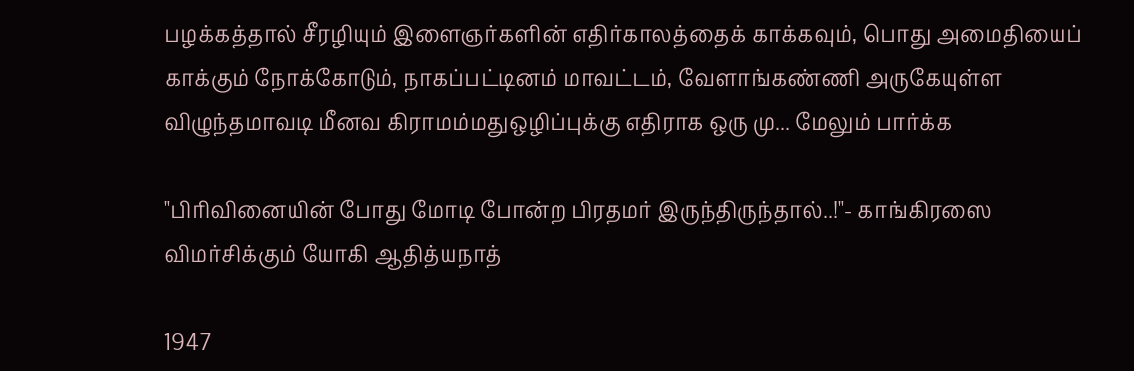பழக்கத்தால் சீரழியும் இளைஞர்களின் எதிர்காலத்தைக் காக்கவும், பொது அமைதியைப் காக்கும் நோக்கோடும், நாகப்பட்டினம் மாவட்டம், வேளாங்கண்ணி அருகேயுள்ள விழுந்தமாவடி மீனவ கிராமம்மதுஒழிப்புக்கு எதிராக ஒரு மு... மேலும் பார்க்க

"பிரிவினையின் போது மோடி போன்ற பிரதமர் இருந்திருந்தால்..!"- காங்கிரஸை விமர்சிக்கும் யோகி ஆதித்யநாத்

1947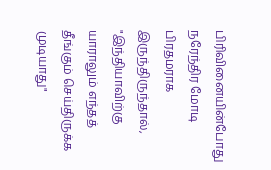பிரிவினையின்போது நரேந்திர மோடி பிரதமராக இருந்திருந்தால், "இந்தியாவிற்கு யாராலும் எந்தத் தீங்கும் செய்திருக்க முடியாது"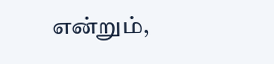என்றும்,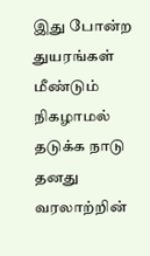இது போன்ற துயரங்கள் மீண்டும் நிகழாமல் தடுக்க நாடு தனது வரலாற்றின்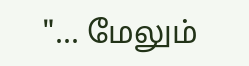"... மேலும்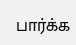பார்க்க